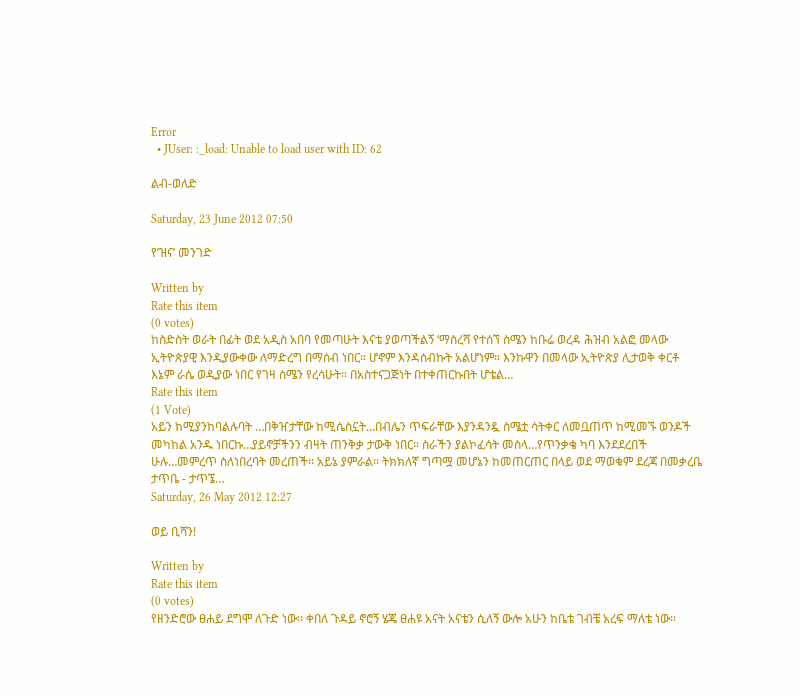Error
  • JUser: :_load: Unable to load user with ID: 62

ልብ-ወለድ

Saturday, 23 June 2012 07:50

የ’ዝና’ መንገድ

Written by
Rate this item
(0 votes)
ከስድስት ወራት በፊት ወደ አዲስ አበባ የመጣሁት እናቴ ያወጣችልኝ ‘ማስረሻ የተሰኘ ስሜን ከቡሬ ወረዳ ሕዝብ አልፎ መላው ኢትዮጵያዊ እንዲያውቀው ለማድረግ በማሰብ ነበር። ሆኖም እንዳሰብኩት አልሆነም። እንኩዋን በመላው ኢትዮጵያ ሊታወቅ ቀርቶ እኔም ራሴ ወዲያው ነበር የገዛ ስሜን የረሳሁት። በአስተናጋጅነት በተቀጠርኩበት ሆቴል…
Rate this item
(1 Vote)
አይን ከሚያንከባልሉባት …በቅዠታቸው ከሚሴስኗት…በብሌን ጥፍራቸው እያንዳንዷ ስሜቷ ሳትቀር ለመቧጠጥ ከሚመኙ ወንዶች መካከል አንዱ ነበርኩ…ያይኖቻችንን ብዛት ጠንቅቃ ታውቅ ነበር፡፡ ስራችን ያልኮፈሳት መስላ…የጥንቃቄ ካባ እንደደረበች ሁሉ…መምረጥ ስለነበረባት መረጠች፡፡ አይኔ ያምራል፡፡ ትክክለኛ ግጣሟ መሆኔን ከመጠርጠር በላይ ወደ ማወቁም ደረጃ በመቃረቤ ታጥቤ - ታጥኜ…
Saturday, 26 May 2012 12:27

ወይ ቢሻን!

Written by
Rate this item
(0 votes)
የዘንድሮው ፀሐይ ደግሞ ለጉድ ነው፡፡ ቀበለ ጉዳይ ኖሮኝ ሄጄ ፀሐዩ አናት አናቴን ሲለኝ ውሎ አሁን ከቤቴ ገብቼ አረፍ ማለቴ ነው፡፡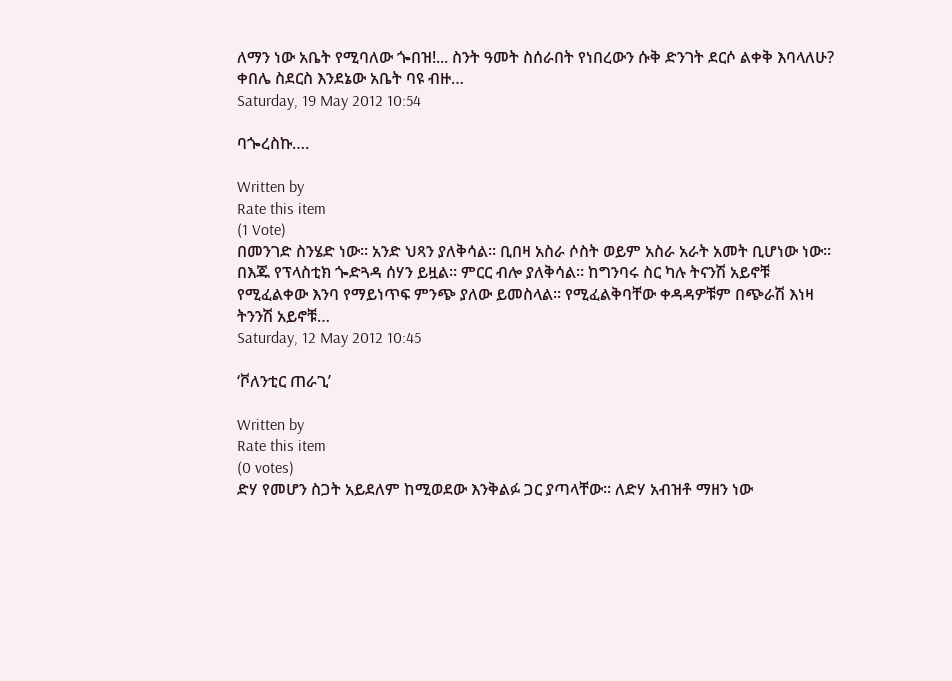ለማን ነው አቤት የሚባለው ጐበዝ!... ስንት ዓመት ስሰራበት የነበረውን ሱቅ ድንገት ደርሶ ልቀቅ እባላለሁ? ቀበሌ ስደርስ እንደኔው አቤት ባዩ ብዙ…
Saturday, 19 May 2012 10:54

ባጐረስኩ….

Written by
Rate this item
(1 Vote)
በመንገድ ስንሄድ ነው፡፡ አንድ ህጻን ያለቅሳል፡፡ ቢበዛ አስራ ሶስት ወይም አስራ አራት አመት ቢሆነው ነው፡፡ በእጁ የፕላስቲክ ጐድጓዳ ሰሃን ይዟል፡፡ ምርር ብሎ ያለቅሳል፡፡ ከግንባሩ ስር ካሉ ትናንሽ አይኖቹ የሚፈልቀው እንባ የማይነጥፍ ምንጭ ያለው ይመስላል፡፡ የሚፈልቅባቸው ቀዳዳዎቹም በጭራሽ እነዛ ትንንሽ አይኖቹ…
Saturday, 12 May 2012 10:45

‘ቮለንቲር ጠራጊ’

Written by
Rate this item
(0 votes)
ድሃ የመሆን ስጋት አይደለም ከሚወደው እንቅልፉ ጋር ያጣላቸው፡፡ ለድሃ አብዝቶ ማዘን ነው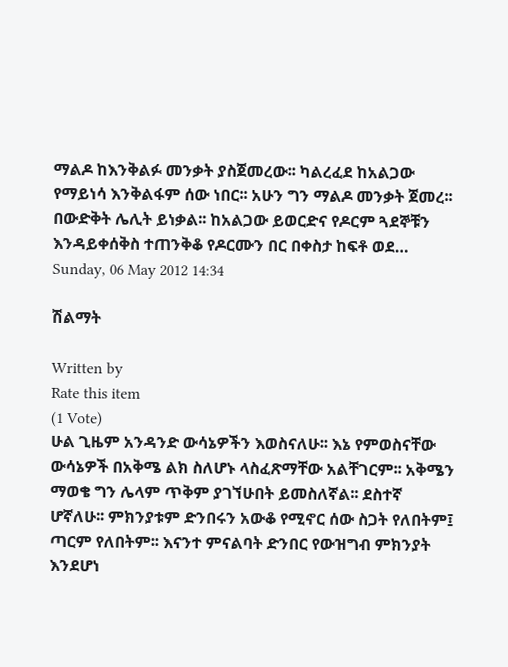ማልዶ ከእንቅልፉ መንቃት ያስጀመረው፡፡ ካልረፈደ ከአልጋው የማይነሳ እንቅልፋም ሰው ነበር፡፡ አሁን ግን ማልዶ መንቃት ጀመረ፡፡በውድቅት ሌሊት ይነቃል፡፡ ከአልጋው ይወርድና የዶርም ጓደኞቹን እንዳይቀሰቅስ ተጠንቅቆ የዶርሙን በር በቀስታ ከፍቶ ወደ…
Sunday, 06 May 2012 14:34

ሽልማት

Written by
Rate this item
(1 Vote)
ሁል ጊዜም አንዳንድ ውሳኔዎችን እወስናለሁ፡፡ እኔ የምወስናቸው ውሳኔዎች በአቅሜ ልክ ስለሆኑ ላስፈጽማቸው አልቸገርም፡፡ አቅሜን ማወቄ ግን ሌላም ጥቅም ያገኘሁበት ይመስለኛል፡፡ ደስተኛ ሆኛለሁ፡፡ ምክንያቱም ድንበሩን አውቆ የሚኖር ሰው ስጋት የለበትም፤ ጣርም የለበትም፡፡ እናንተ ምናልባት ድንበር የውዝግብ ምክንያት እንደሆነ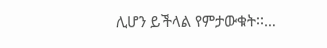ሊሆን ይችላል የምታውቁት፡፡…